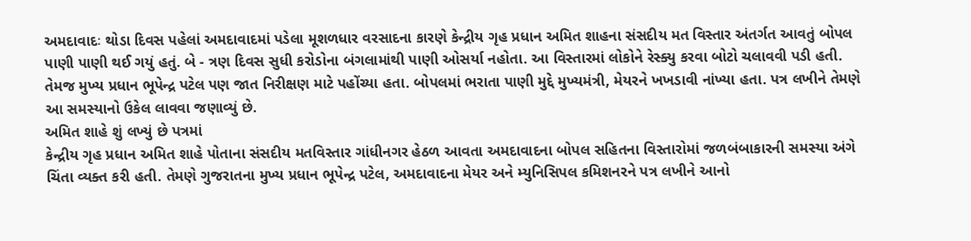અમદાવાદઃ થોડા દિવસ પહેલાં અમદાવાદમાં પડેલા મૂશળધાર વરસાદના કારણે કેન્દ્રીય ગૃહ પ્રધાન અમિત શાહના સંસદીય મત વિસ્તાર અંતર્ગત આવતું બોપલ પાણી પાણી થઈ ગયું હતું. બે - ત્રણ દિવસ સુધી કરોડોના બંગલામાંથી પાણી ઓસર્યા નહોતા. આ વિસ્તારમાં લોકોને રેસ્ક્યુ કરવા બોટો ચલાવવી પડી હતી. તેમજ મુખ્ય પ્રધાન ભૂપેન્દ્ર પટેલ પણ જાત નિરીક્ષણ માટે પહોંચ્યા હતા. બોપલમાં ભરાતા પાણી મુદ્દે મુખ્યમંત્રી, મેયરને ખખડાવી નાંખ્યા હતા. પત્ર લખીને તેમણે આ સમસ્યાનો ઉકેલ લાવવા જણાવ્યું છે.
અમિત શાહે શું લખ્યું છે પત્રમાં
કેન્દ્રીય ગૃહ પ્રધાન અમિત શાહે પોતાના સંસદીય મતવિસ્તાર ગાંધીનગર હેઠળ આવતા અમદાવાદના બોપલ સહિતના વિસ્તારોમાં જળબંબાકારની સમસ્યા અંગે ચિંતા વ્યક્ત કરી હતી. તેમણે ગુજરાતના મુખ્ય પ્રધાન ભૂપેન્દ્ર પટેલ, અમદાવાદના મેયર અને મ્યુનિસિપલ કમિશનરને પત્ર લખીને આનો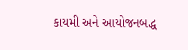કાયમી અને આયોજનબદ્ધ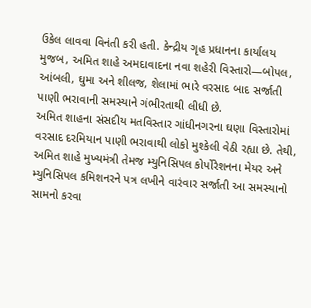ઉકેલ લાવવા વિનંતી કરી હતી. કેન્દ્રીય ગૃહ પ્રધાનના કાર્યાલય મુજબ, અમિત શાહે અમદાવાદના નવા શહેરી વિસ્તારો—બોપલ, આંબલી, ઘુમા અને શીલજ, શેલામાં ભારે વરસાદ બાદ સર્જાતી પાણી ભરાવાની સમસ્યાને ગંભીરતાથી લીધી છે.
અમિત શાહના સંસદીય મતવિસ્તાર ગાંધીનગરના ઘણા વિસ્તારોમાં વરસાદ દરમિયાન પાણી ભરાવાથી લોકો મુશ્કેલી વેઠી રહ્યા છે. તેથી, અમિત શાહે મુખ્યમંત્રી તેમજ મ્યુનિસિપલ કોર્પોરેશનના મેયર અને મ્યુનિસિપલ કમિશનરને પત્ર લખીને વારંવાર સર્જાતી આ સમસ્યાનો સામનો કરવા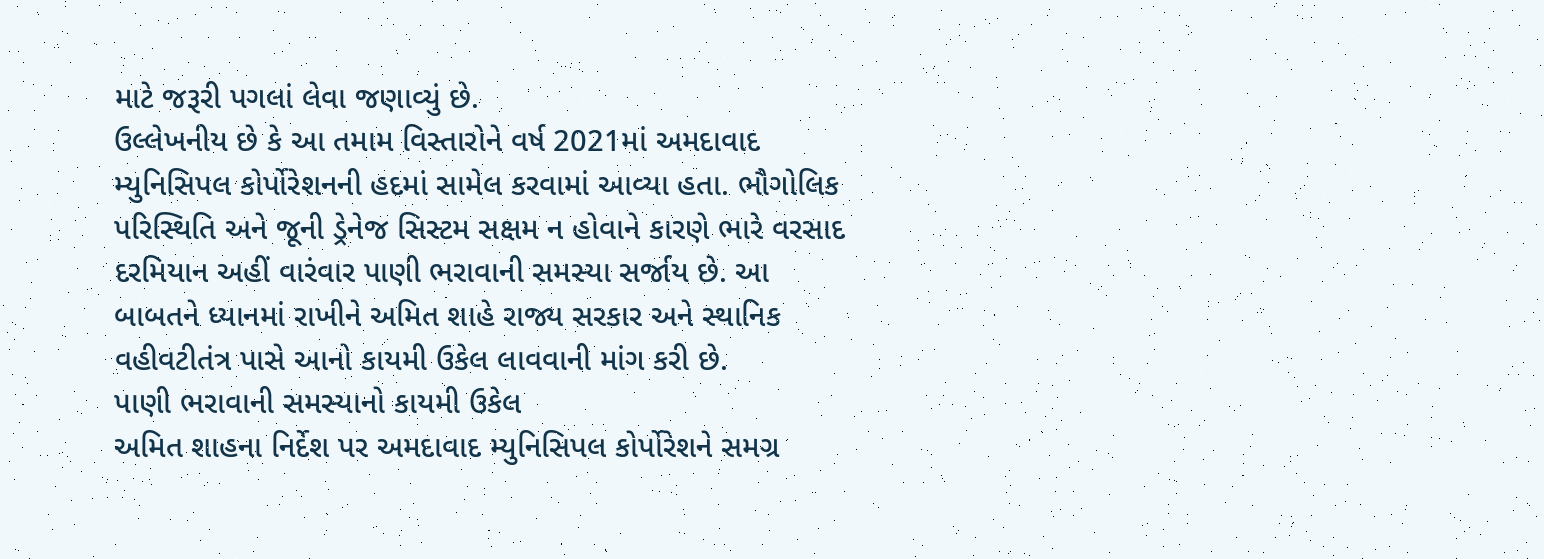માટે જરૂરી પગલાં લેવા જણાવ્યું છે.
ઉલ્લેખનીય છે કે આ તમામ વિસ્તારોને વર્ષ 2021માં અમદાવાદ મ્યુનિસિપલ કોર્પોરેશનની હદમાં સામેલ કરવામાં આવ્યા હતા. ભૌગોલિક પરિસ્થિતિ અને જૂની ડ્રેનેજ સિસ્ટમ સક્ષમ ન હોવાને કારણે ભારે વરસાદ દરમિયાન અહીં વારંવાર પાણી ભરાવાની સમસ્યા સર્જાય છે. આ બાબતને ધ્યાનમાં રાખીને અમિત શાહે રાજ્ય સરકાર અને સ્થાનિક વહીવટીતંત્ર પાસે આનો કાયમી ઉકેલ લાવવાની માંગ કરી છે.
પાણી ભરાવાની સમસ્યાનો કાયમી ઉકેલ
અમિત શાહના નિર્દેશ પર અમદાવાદ મ્યુનિસિપલ કોર્પોરેશને સમગ્ર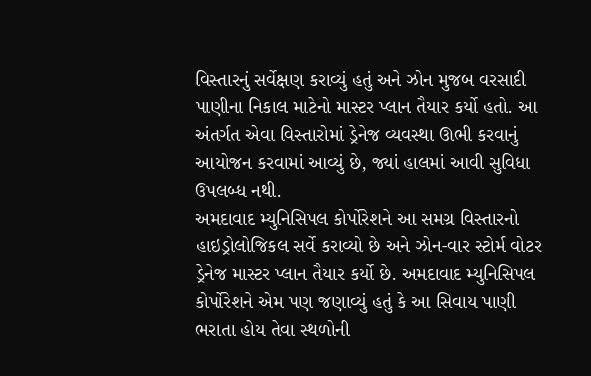વિસ્તારનું સર્વેક્ષણ કરાવ્યું હતું અને ઝોન મુજબ વરસાદી પાણીના નિકાલ માટેનો માસ્ટર પ્લાન તૈયાર કર્યો હતો. આ અંતર્ગત એવા વિસ્તારોમાં ડ્રેનેજ વ્યવસ્થા ઊભી કરવાનું આયોજન કરવામાં આવ્યું છે, જ્યાં હાલમાં આવી સુવિધા ઉપલબ્ધ નથી.
અમદાવાદ મ્યુનિસિપલ કોર્પોરેશને આ સમગ્ર વિસ્તારનો હાઇડ્રોલોજિકલ સર્વે કરાવ્યો છે અને ઝોન-વાર સ્ટોર્મ વોટર ડ્રેનેજ માસ્ટર પ્લાન તૈયાર કર્યો છે. અમદાવાદ મ્યુનિસિપલ કોર્પોરેશને એમ પણ જણાવ્યું હતું કે આ સિવાય પાણી ભરાતા હોય તેવા સ્થળોની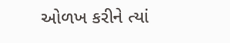ઓળખ કરીને ત્યાં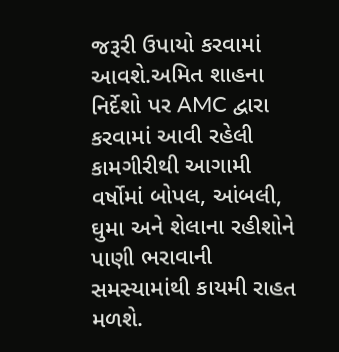જરૂરી ઉપાયો કરવામાં આવશે.અમિત શાહના નિર્દેશો પર AMC દ્વારા કરવામાં આવી રહેલી કામગીરીથી આગામી વર્ષોમાં બોપલ, આંબલી, ઘુમા અને શેલાના રહીશોને પાણી ભરાવાની સમસ્યામાંથી કાયમી રાહત મળશે.